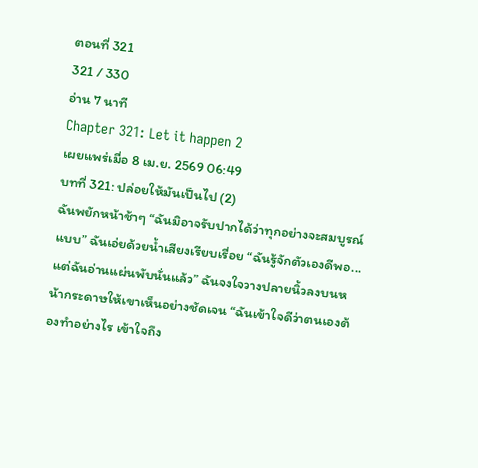ตอนที่ 321
321 / 330
อ่าน 7 นาที
Chapter 321: Let it happen 2
เผยแพร่เมื่อ 8 เม.ย. 2569 06:49
บทที่ 321: ปล่อยให้มันเป็นไป (2)
ฉันพยักหน้าช้าๆ “ฉันมิอาจรับปากได้ว่าทุกอย่างจะสมบูรณ์แบบ” ฉันเอ่ยด้วยน้ำเสียงเรียบเรื่อย “ฉันรู้จักตัวเองดีพอ... แต่ฉันอ่านแผ่นพับนั่นแล้ว” ฉันจงใจวางปลายนิ้วลงบนหน้ากระดาษให้เขาเห็นอย่างชัดเจน “ฉันเข้าใจดีว่าตนเองต้องทำอย่างไร เข้าใจถึง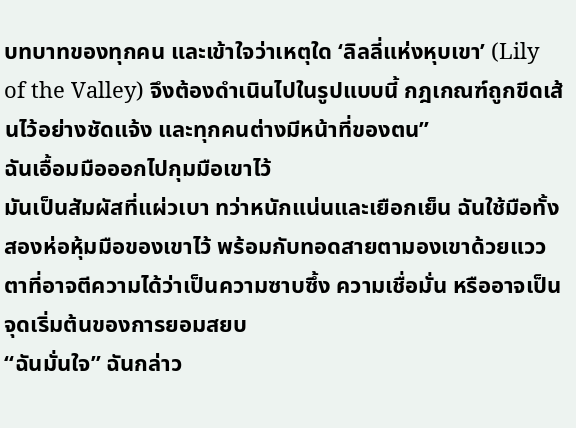บทบาทของทุกคน และเข้าใจว่าเหตุใด ‘ลิลลี่แห่งหุบเขา’ (Lily of the Valley) จึงต้องดำเนินไปในรูปแบบนี้ กฎเกณฑ์ถูกขีดเส้นไว้อย่างชัดแจ้ง และทุกคนต่างมีหน้าที่ของตน”
ฉันเอื้อมมือออกไปกุมมือเขาไว้
มันเป็นสัมผัสที่แผ่วเบา ทว่าหนักแน่นและเยือกเย็น ฉันใช้มือทั้งสองห่อหุ้มมือของเขาไว้ พร้อมกับทอดสายตามองเขาด้วยแววตาที่อาจตีความได้ว่าเป็นความซาบซึ้ง ความเชื่อมั่น หรืออาจเป็นจุดเริ่มต้นของการยอมสยบ
“ฉันมั่นใจ” ฉันกล่าว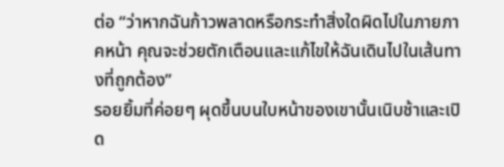ต่อ “ว่าหากฉันก้าวพลาดหรือกระทำสิ่งใดผิดไปในภายภาคหน้า คุณจะช่วยตักเตือนและแก้ไขให้ฉันเดินไปในเส้นทางที่ถูกต้อง”
รอยยิ้มที่ค่อยๆ ผุดขึ้นบนใบหน้าของเขานั้นเนิบช้าและเปิด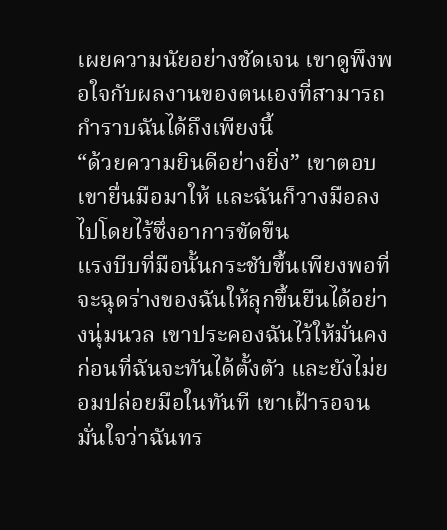เผยความนัยอย่างชัดเจน เขาดูพึงพอใจกับผลงานของตนเองที่สามารถกำราบฉันได้ถึงเพียงนี้
“ด้วยความยินดีอย่างยิ่ง” เขาตอบ
เขายื่นมือมาให้ และฉันก็วางมือลงไปโดยไร้ซึ่งอาการขัดขืน
แรงบีบที่มือนั้นกระชับขึ้นเพียงพอที่จะฉุดร่างของฉันให้ลุกขึ้นยืนได้อย่างนุ่มนวล เขาประคองฉันไว้ให้มั่นคงก่อนที่ฉันจะทันได้ตั้งตัว และยังไม่ยอมปล่อยมือในทันที เขาเฝ้ารอจนมั่นใจว่าฉันทร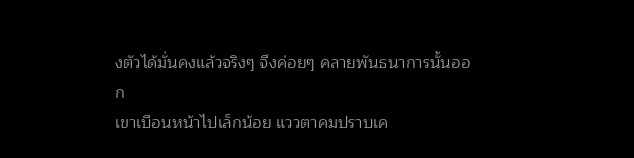งตัวได้มั่นคงแล้วจริงๆ จึงค่อยๆ คลายพันธนาการนั้นออก
เขาเบือนหน้าไปเล็กน้อย แววตาคมปราบเค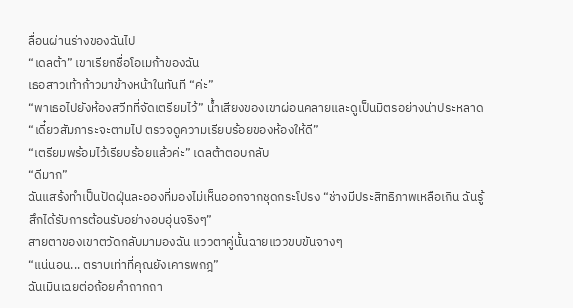ลื่อนผ่านร่างของฉันไป
“เดลต้า” เขาเรียกชื่อโอเมก้าของฉัน
เธอสาวเท้าก้าวมาข้างหน้าในทันที “ค่ะ”
“พาเธอไปยังห้องสวีทที่จัดเตรียมไว้” น้ำเสียงของเขาผ่อนคลายและดูเป็นมิตรอย่างน่าประหลาด “เดี๋ยวสัมภาระจะตามไป ตรวจดูความเรียบร้อยของห้องให้ดี”
“เตรียมพร้อมไว้เรียบร้อยแล้วค่ะ” เดลต้าตอบกลับ
“ดีมาก”
ฉันแสร้งทำเป็นปัดฝุ่นละอองที่มองไม่เห็นออกจากชุดกระโปรง “ช่างมีประสิทธิภาพเหลือเกิน ฉันรู้สึกได้รับการต้อนรับอย่างอบอุ่นจริงๆ”
สายตาของเขาตวัดกลับมามองฉัน แววตาคู่นั้นฉายแววขบขันจางๆ
“แน่นอน... ตราบเท่าที่คุณยังเคารพกฎ”
ฉันเมินเฉยต่อถ้อยคำถากถา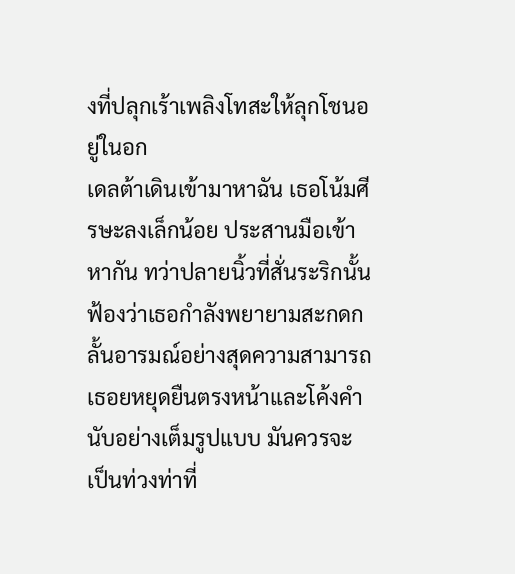งที่ปลุกเร้าเพลิงโทสะให้ลุกโชนอยู่ในอก
เดลต้าเดินเข้ามาหาฉัน เธอโน้มศีรษะลงเล็กน้อย ประสานมือเข้าหากัน ทว่าปลายนิ้วที่สั่นระริกนั้นฟ้องว่าเธอกำลังพยายามสะกดกลั้นอารมณ์อย่างสุดความสามารถ เธอยหยุดยืนตรงหน้าและโค้งคำนับอย่างเต็มรูปแบบ มันควรจะเป็นท่วงท่าที่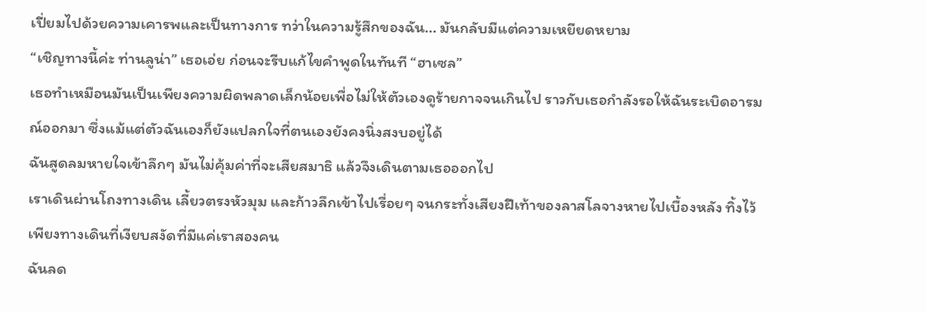เปี่ยมไปด้วยความเคารพและเป็นทางการ ทว่าในความรู้สึกของฉัน... มันกลับมีแต่ความเหยียดหยาม
“เชิญทางนี้ค่ะ ท่านลูน่า” เธอเอ่ย ก่อนจะรีบแก้ไขคำพูดในทันที “ฮาเซล”
เธอทำเหมือนมันเป็นเพียงความผิดพลาดเล็กน้อยเพื่อไม่ให้ตัวเองดูร้ายกาจจนเกินไป ราวกับเธอกำลังรอให้ฉันระเบิดอารมณ์ออกมา ซึ่งแม้แต่ตัวฉันเองก็ยังแปลกใจที่ตนเองยังคงนิ่งสงบอยู่ได้
ฉันสูดลมหายใจเข้าลึกๆ มันไม่คุ้มค่าที่จะเสียสมาธิ แล้วจึงเดินตามเธอออกไป
เราเดินผ่านโถงทางเดิน เลี้ยวตรงหัวมุม และก้าวลึกเข้าไปเรื่อยๆ จนกระทั่งเสียงฝีเท้าของลาสโลจางหายไปเบื้องหลัง ทิ้งไว้เพียงทางเดินที่เงียบสงัดที่มีแค่เราสองคน
ฉันลด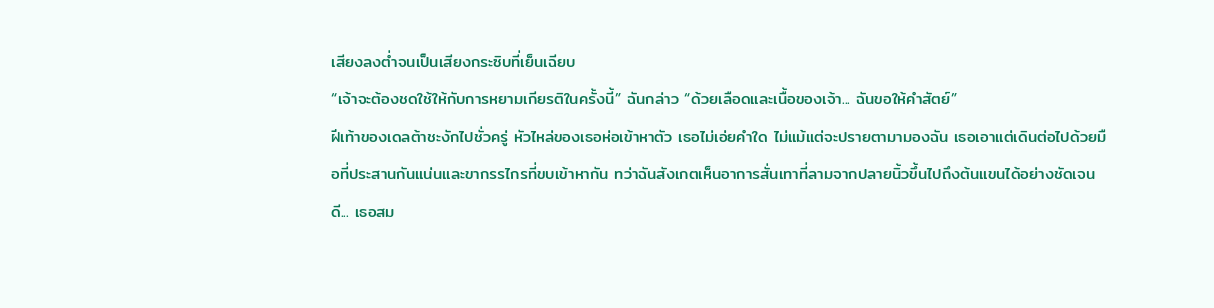เสียงลงต่ำจนเป็นเสียงกระซิบที่เย็นเฉียบ
“เจ้าจะต้องชดใช้ให้กับการหยามเกียรติในครั้งนี้” ฉันกล่าว “ด้วยเลือดและเนื้อของเจ้า... ฉันขอให้คำสัตย์”
ฝีเท้าของเดลต้าชะงักไปชั่วครู่ หัวไหล่ของเธอห่อเข้าหาตัว เธอไม่เอ่ยคำใด ไม่แม้แต่จะปรายตามามองฉัน เธอเอาแต่เดินต่อไปด้วยมือที่ประสานกันแน่นและขากรรไกรที่ขบเข้าหากัน ทว่าฉันสังเกตเห็นอาการสั่นเทาที่ลามจากปลายนิ้วขึ้นไปถึงต้นแขนได้อย่างชัดเจน
ดี... เธอสม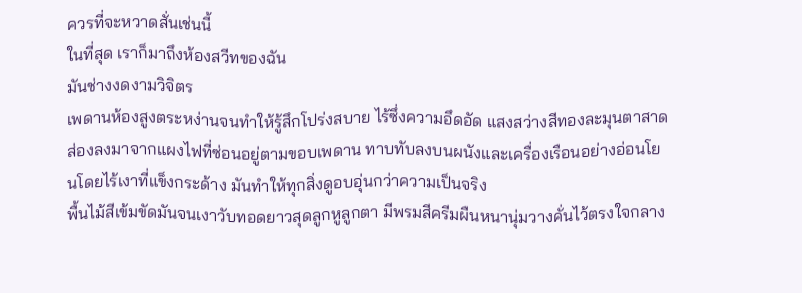ควรที่จะหวาดสั่นเช่นนี้
ในที่สุด เราก็มาถึงห้องสวีทของฉัน
มันช่างงดงามวิจิตร
เพดานห้องสูงตระหง่านจนทำให้รู้สึกโปร่งสบาย ไร้ซึ่งความอึดอัด แสงสว่างสีทองละมุนตาสาดส่องลงมาจากแผงไฟที่ซ่อนอยู่ตามขอบเพดาน ทาบทับลงบนผนังและเครื่องเรือนอย่างอ่อนโยนโดยไร้เงาที่แข็งกระด้าง มันทำให้ทุกสิ่งดูอบอุ่นกว่าความเป็นจริง
พื้นไม้สีเข้มขัดมันจนเงาวับทอดยาวสุดลูกหูลูกตา มีพรมสีครีมผืนหนานุ่มวางคั่นไว้ตรงใจกลาง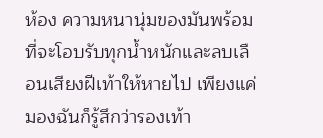ห้อง ความหนานุ่มของมันพร้อมที่จะโอบรับทุกน้ำหนักและลบเลือนเสียงฝีเท้าให้หายไป เพียงแค่มองฉันก็รู้สึกว่ารองเท้า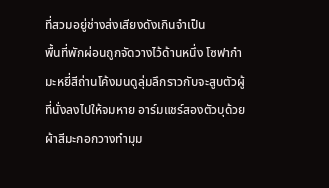ที่สวมอยู่ช่างส่งเสียงดังเกินจำเป็น
พื้นที่พักผ่อนถูกจัดวางไว้ด้านหนึ่ง โซฟากำมะหยี่สีถ่านโค้งมนดูลุ่มลึกราวกับจะสูบตัวผู้ที่นั่งลงไปให้จมหาย อาร์มแชร์สองตัวบุด้วยผ้าสีมะกอกวางทำมุม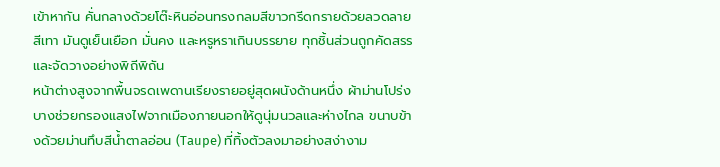เข้าหากัน คั่นกลางด้วยโต๊ะหินอ่อนทรงกลมสีขาวกรีดกรายด้วยลวดลายสีเทา มันดูเย็นเยือก มั่นคง และหรูหราเกินบรรยาย ทุกชิ้นส่วนถูกคัดสรรและจัดวางอย่างพิถีพิถัน
หน้าต่างสูงจากพื้นจรดเพดานเรียงรายอยู่สุดผนังด้านหนึ่ง ผ้าม่านโปร่งบางช่วยกรองแสงไฟจากเมืองภายนอกให้ดูนุ่มนวลและห่างไกล ขนาบข้างด้วยม่านทึบสีน้ำตาลอ่อน (Taupe) ที่ทิ้งตัวลงมาอย่างสง่างาม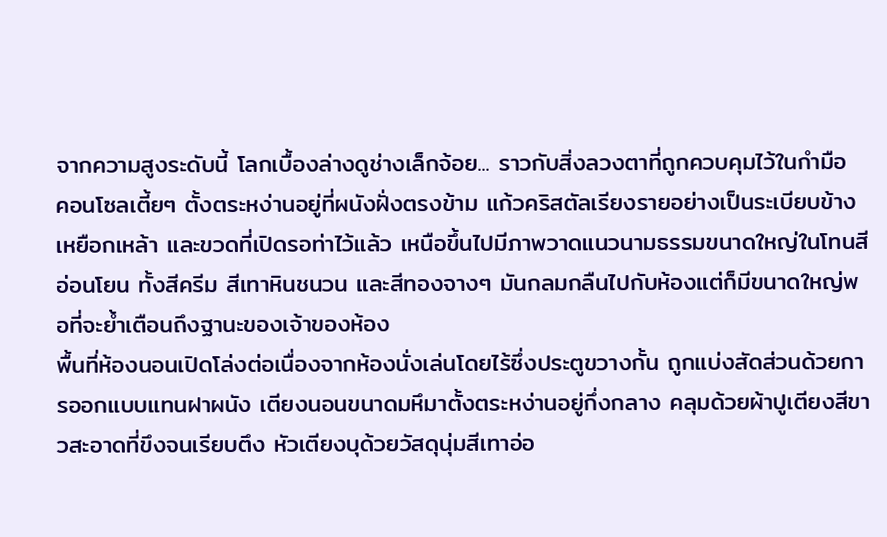จากความสูงระดับนี้ โลกเบื้องล่างดูช่างเล็กจ้อย... ราวกับสิ่งลวงตาที่ถูกควบคุมไว้ในกำมือ
คอนโซลเตี้ยๆ ตั้งตระหง่านอยู่ที่ผนังฝั่งตรงข้าม แก้วคริสตัลเรียงรายอย่างเป็นระเบียบข้างเหยือกเหล้า และขวดที่เปิดรอท่าไว้แล้ว เหนือขึ้นไปมีภาพวาดแนวนามธรรมขนาดใหญ่ในโทนสีอ่อนโยน ทั้งสีครีม สีเทาหินชนวน และสีทองจางๆ มันกลมกลืนไปกับห้องแต่ก็มีขนาดใหญ่พอที่จะย้ำเตือนถึงฐานะของเจ้าของห้อง
พื้นที่ห้องนอนเปิดโล่งต่อเนื่องจากห้องนั่งเล่นโดยไร้ซึ่งประตูขวางกั้น ถูกแบ่งสัดส่วนด้วยการออกแบบแทนฝาผนัง เตียงนอนขนาดมหึมาตั้งตระหง่านอยู่กึ่งกลาง คลุมด้วยผ้าปูเตียงสีขาวสะอาดที่ขึงจนเรียบตึง หัวเตียงบุด้วยวัสดุนุ่มสีเทาอ่อ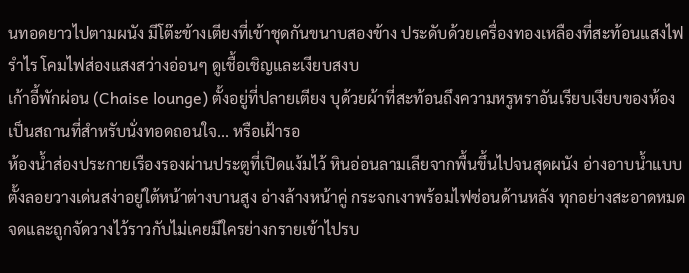นทอดยาวไปตามผนัง มีโต๊ะข้างเตียงที่เข้าชุดกันขนาบสองข้าง ประดับด้วยเครื่องทองเหลืองที่สะท้อนแสงไฟรำไร โคมไฟส่องแสงสว่างอ่อนๆ ดูเชื้อเชิญและเงียบสงบ
เก้าอี้พักผ่อน (Chaise lounge) ตั้งอยู่ที่ปลายเตียง บุด้วยผ้าที่สะท้อนถึงความหรูหราอันเรียบเงียบของห้อง เป็นสถานที่สำหรับนั่งทอดถอนใจ... หรือเฝ้ารอ
ห้องน้ำส่องประกายเรืองรองผ่านประตูที่เปิดแง้มไว้ หินอ่อนลามเลียจากพื้นขึ้นไปจนสุดผนัง อ่างอาบน้ำแบบตั้งลอยวางเด่นสง่าอยู่ใต้หน้าต่างบานสูง อ่างล้างหน้าคู่ กระจกเงาพร้อมไฟซ่อนด้านหลัง ทุกอย่างสะอาดหมดจดและถูกจัดวางไว้ราวกับไม่เคยมีใครย่างกรายเข้าไปรบ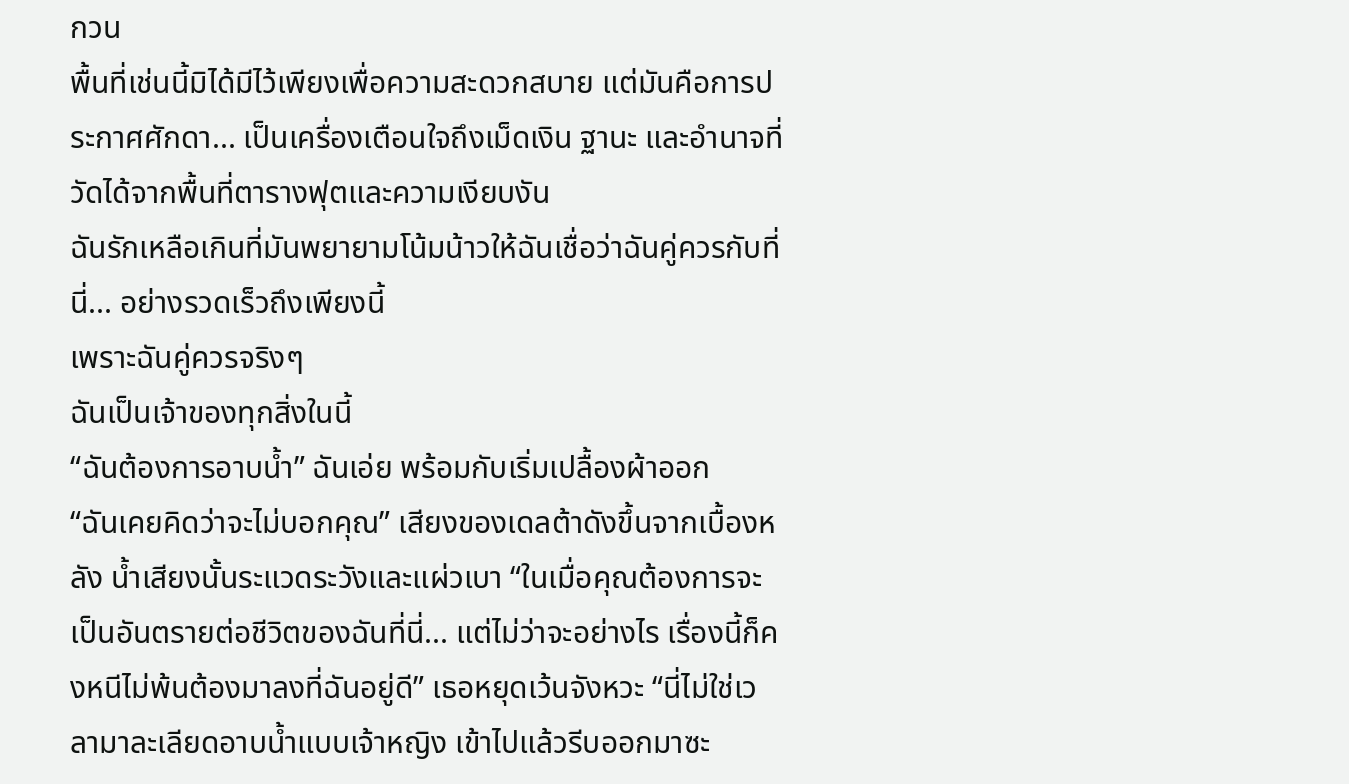กวน
พื้นที่เช่นนี้มิได้มีไว้เพียงเพื่อความสะดวกสบาย แต่มันคือการประกาศศักดา... เป็นเครื่องเตือนใจถึงเม็ดเงิน ฐานะ และอำนาจที่วัดได้จากพื้นที่ตารางฟุตและความเงียบงัน
ฉันรักเหลือเกินที่มันพยายามโน้มน้าวให้ฉันเชื่อว่าฉันคู่ควรกับที่นี่... อย่างรวดเร็วถึงเพียงนี้
เพราะฉันคู่ควรจริงๆ
ฉันเป็นเจ้าของทุกสิ่งในนี้
“ฉันต้องการอาบน้ำ” ฉันเอ่ย พร้อมกับเริ่มเปลื้องผ้าออก
“ฉันเคยคิดว่าจะไม่บอกคุณ” เสียงของเดลต้าดังขึ้นจากเบื้องหลัง น้ำเสียงนั้นระแวดระวังและแผ่วเบา “ในเมื่อคุณต้องการจะเป็นอันตรายต่อชีวิตของฉันที่นี่... แต่ไม่ว่าจะอย่างไร เรื่องนี้ก็คงหนีไม่พ้นต้องมาลงที่ฉันอยู่ดี” เธอหยุดเว้นจังหวะ “นี่ไม่ใช่เวลามาละเลียดอาบน้ำแบบเจ้าหญิง เข้าไปแล้วรีบออกมาซะ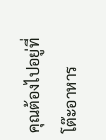คุณต้องไปอยู่ที่โต๊ะอาหาร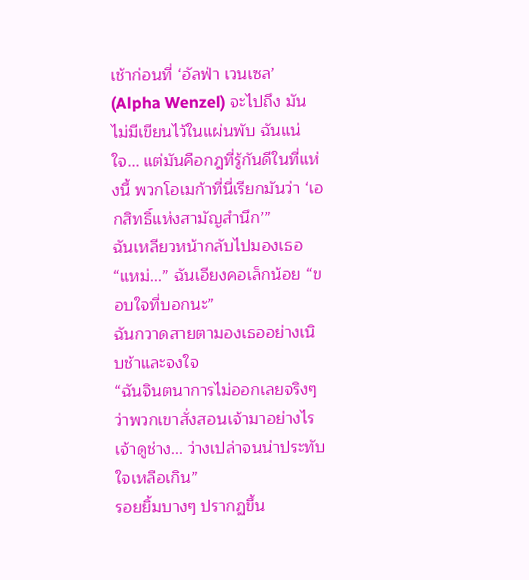เช้าก่อนที่ ‘อัลฟ่า เวนเซล’ (Alpha Wenzel) จะไปถึง มันไม่มีเขียนไว้ในแผ่นพับ ฉันแน่ใจ... แต่มันคือกฎที่รู้กันดีในที่แห่งนี้ พวกโอเมก้าที่นี่เรียกมันว่า ‘เอกสิทธิ์แห่งสามัญสำนึก’”
ฉันเหลียวหน้ากลับไปมองเธอ
“แหม่...” ฉันเอียงคอเล็กน้อย “ขอบใจที่บอกนะ”
ฉันกวาดสายตามองเธออย่างเนิบช้าและจงใจ
“ฉันจินตนาการไม่ออกเลยจริงๆ ว่าพวกเขาสั่งสอนเจ้ามาอย่างไร เจ้าดูช่าง... ว่างเปล่าจนน่าประทับใจเหลือเกิน”
รอยยิ้มบางๆ ปรากฏขึ้น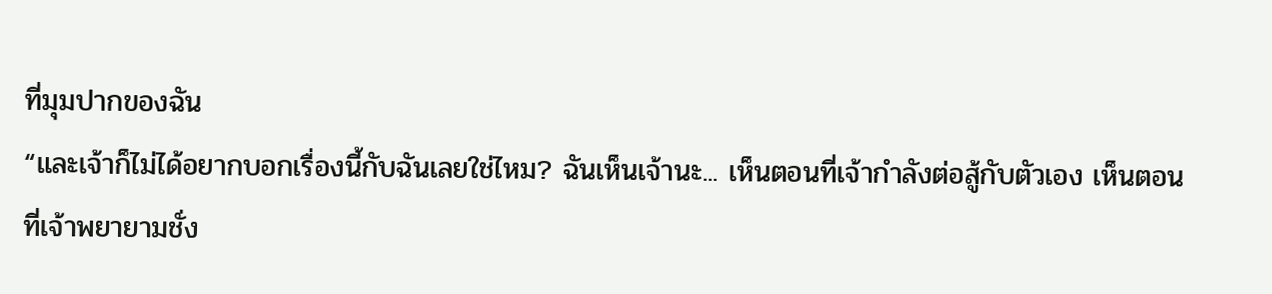ที่มุมปากของฉัน
“และเจ้าก็ไม่ได้อยากบอกเรื่องนี้กับฉันเลยใช่ไหม? ฉันเห็นเจ้านะ... เห็นตอนที่เจ้ากำลังต่อสู้กับตัวเอง เห็นตอนที่เจ้าพยายามชั่ง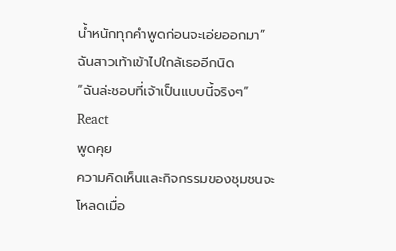น้ำหนักทุกคำพูดก่อนจะเอ่ยออกมา”
ฉันสาวเท้าเข้าไปใกล้เธออีกนิด
“ฉันล่ะชอบที่เจ้าเป็นแบบนี้จริงๆ”
React
พูดคุย
ความคิดเห็นและกิจกรรมของชุมชนจะโหลดเมื่อ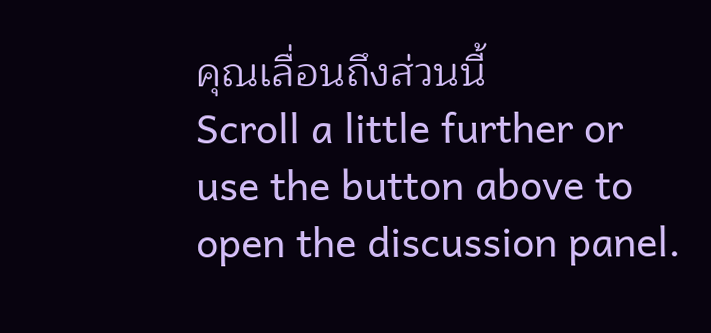คุณเลื่อนถึงส่วนนี้
Scroll a little further or use the button above to open the discussion panel.